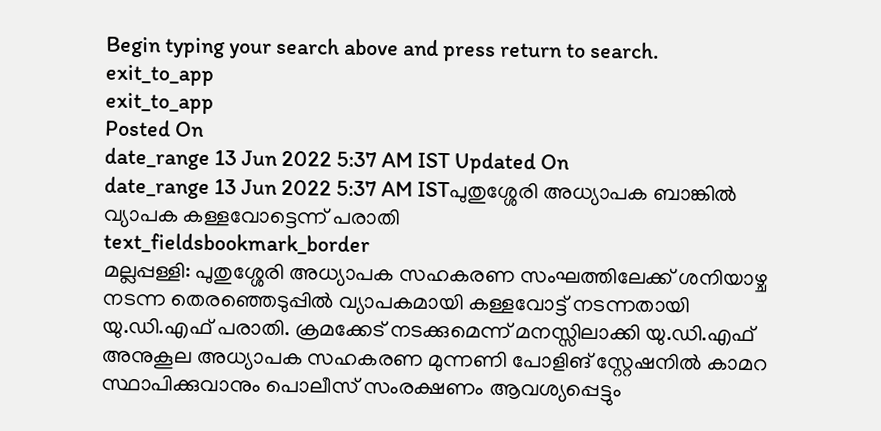Begin typing your search above and press return to search.
exit_to_app
exit_to_app
Posted On
date_range 13 Jun 2022 5:37 AM IST Updated On
date_range 13 Jun 2022 5:37 AM ISTപുതുശ്ശേരി അധ്യാപക ബാങ്കിൽ വ്യാപക കള്ളവോട്ടെന്ന് പരാതി
text_fieldsbookmark_border
മല്ലപ്പള്ളി: പുതുശ്ശേരി അധ്യാപക സഹകരണ സംഘത്തിലേക്ക് ശനിയാഴ്ച നടന്ന തെരഞ്ഞെടുപ്പിൽ വ്യാപകമായി കള്ളവോട്ട് നടന്നതായി യു.ഡി.എഫ് പരാതി. ക്രമക്കേട് നടക്കുമെന്ന് മനസ്സിലാക്കി യു.ഡി.എഫ് അനുകൂല അധ്യാപക സഹകരണ മുന്നണി പോളിങ് സ്റ്റേഷനിൽ കാമറ സ്ഥാപിക്കുവാനും പൊലീസ് സംരക്ഷണം ആവശ്യപ്പെട്ടും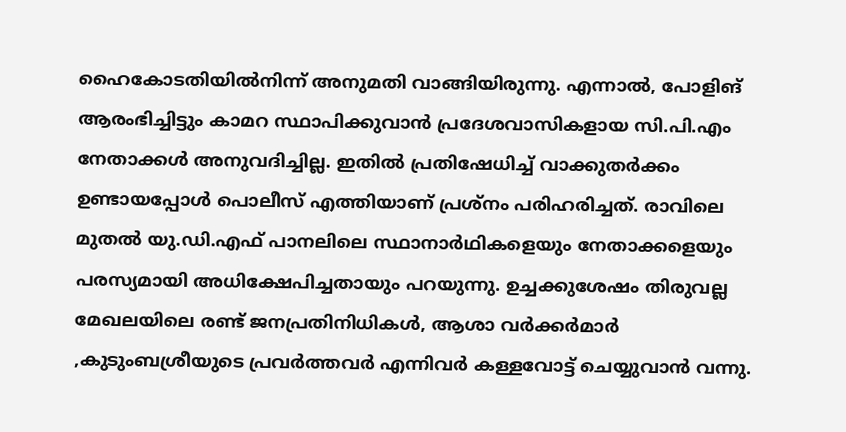ഹൈകോടതിയിൽനിന്ന് അനുമതി വാങ്ങിയിരുന്നു. എന്നാൽ, പോളിങ് ആരംഭിച്ചിട്ടും കാമറ സ്ഥാപിക്കുവാൻ പ്രദേശവാസികളായ സി.പി.എം നേതാക്കൾ അനുവദിച്ചില്ല. ഇതിൽ പ്രതിഷേധിച്ച് വാക്കുതർക്കം ഉണ്ടായപ്പോൾ പൊലീസ് എത്തിയാണ് പ്രശ്നം പരിഹരിച്ചത്. രാവിലെ മുതൽ യു.ഡി.എഫ് പാനലിലെ സ്ഥാനാർഥികളെയും നേതാക്കളെയും പരസ്യമായി അധിക്ഷേപിച്ചതായും പറയുന്നു. ഉച്ചക്കുശേഷം തിരുവല്ല മേഖലയിലെ രണ്ട് ജനപ്രതിനിധികൾ, ആശാ വർക്കർമാർ ,കുടുംബശ്രീയുടെ പ്രവർത്തവർ എന്നിവർ കള്ളവോട്ട് ചെയ്യുവാൻ വന്നു.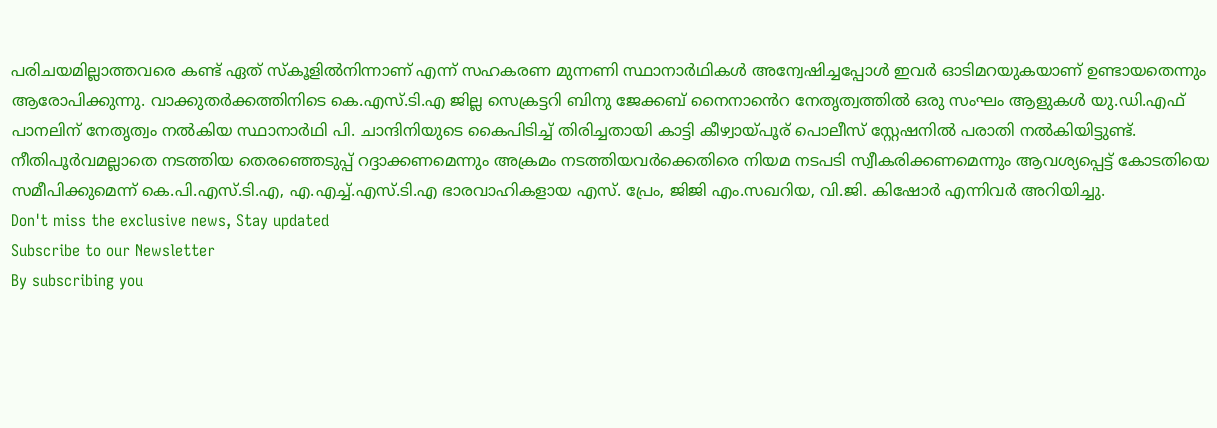പരിചയമില്ലാത്തവരെ കണ്ട് ഏത് സ്കൂളിൽനിന്നാണ് എന്ന് സഹകരണ മുന്നണി സ്ഥാനാർഥികൾ അന്വേഷിച്ചപ്പോൾ ഇവർ ഓടിമറയുകയാണ് ഉണ്ടായതെന്നും ആരോപിക്കുന്നു. വാക്കുതർക്കത്തിനിടെ കെ.എസ്.ടി.എ ജില്ല സെക്രട്ടറി ബിനു ജേക്കബ് നൈനാൻെറ നേതൃത്വത്തിൽ ഒരു സംഘം ആളുകൾ യു.ഡി.എഫ് പാനലിന് നേതൃത്വം നൽകിയ സ്ഥാനാർഥി പി. ചാന്ദിനിയുടെ കൈപിടിച്ച് തിരിച്ചതായി കാട്ടി കീഴ്വായ്പൂര് പൊലീസ് സ്റ്റേഷനിൽ പരാതി നൽകിയിട്ടുണ്ട്. നീതിപൂർവമല്ലാതെ നടത്തിയ തെരഞ്ഞെടുപ്പ് റദ്ദാക്കണമെന്നും അക്രമം നടത്തിയവർക്കെതിരെ നിയമ നടപടി സ്വീകരിക്കണമെന്നും ആവശ്യപ്പെട്ട് കോടതിയെ സമീപിക്കുമെന്ന് കെ.പി.എസ്.ടി.എ, എ.എച്ച്.എസ്.ടി.എ ഭാരവാഹികളായ എസ്. പ്രേം, ജിജി എം.സഖറിയ, വി.ജി. കിഷോർ എന്നിവർ അറിയിച്ചു.
Don't miss the exclusive news, Stay updated
Subscribe to our Newsletter
By subscribing you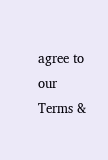agree to our Terms &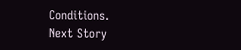Conditions.
Next Story